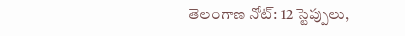తెలంగాణ నోట్: 12 స్టెప్పులు,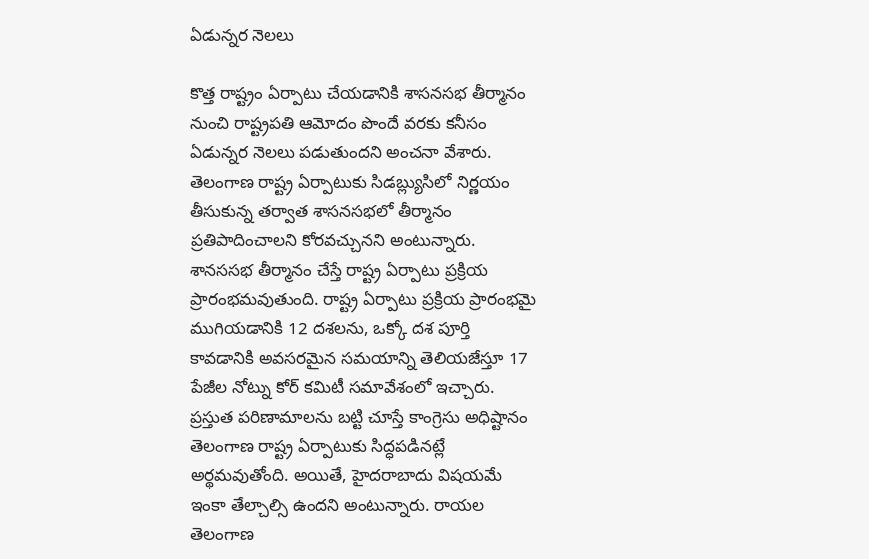ఏడున్నర నెలలు

కొత్త రాష్ట్రం ఏర్పాటు చేయడానికి శాసనసభ తీర్మానం నుంచి రాష్ట్రపతి ఆమోదం పొందే వరకు కనీసం ఏడున్నర నెలలు పడుతుందని అంచనా వేశారు. తెలంగాణ రాష్ట్ర ఏర్పాటుకు సిడబ్ల్యుసిలో నిర్ణయం తీసుకున్న తర్వాత శాసనసభలో తీర్మానం ప్రతిపాదించాలని కోరవచ్చునని అంటున్నారు. శానససభ తీర్మానం చేస్తే రాష్ట్ర ఏర్పాటు ప్రక్రియ ప్రారంభమవుతుంది. రాష్ట్ర ఏర్పాటు ప్రక్రియ ప్రారంభమై ముగియడానికి 12 దశలను, ఒక్కో దశ పూర్తి కావడానికి అవసరమైన సమయాన్ని తెలియజేస్తూ 17 పేజీల నోట్ను కోర్ కమిటీ సమావేశంలో ఇచ్చారు.
ప్రస్తుత పరిణామాలను బట్టి చూస్తే కాంగ్రెసు అధిష్టానం తెలంగాణ రాష్ట్ర ఏర్పాటుకు సిద్ధపడినట్లే అర్థమవుతోంది. అయితే, హైదరాబాదు విషయమే ఇంకా తేల్చాల్సి ఉందని అంటున్నారు. రాయల తెలంగాణ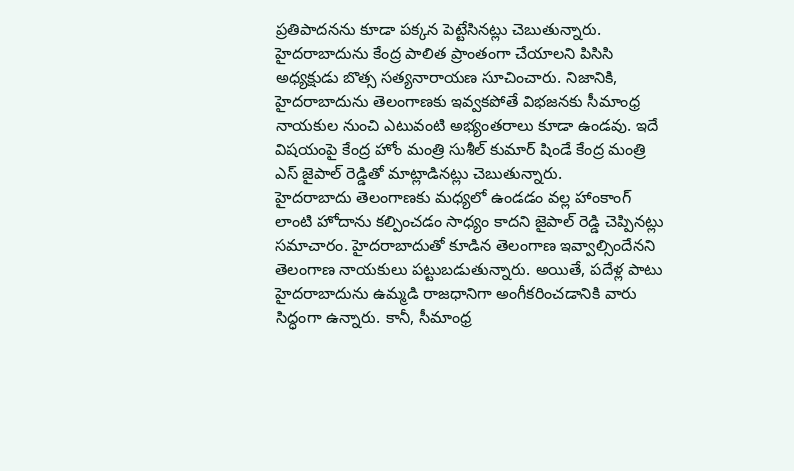ప్రతిపాదనను కూడా పక్కన పెట్టేసినట్లు చెబుతున్నారు. హైదరాబాదును కేంద్ర పాలిత ప్రాంతంగా చేయాలని పిసిసి అధ్యక్షుడు బొత్స సత్యనారాయణ సూచించారు. నిజానికి, హైదరాబాదును తెలంగాణకు ఇవ్వకపోతే విభజనకు సీమాంధ్ర నాయకుల నుంచి ఎటువంటి అభ్యంతరాలు కూడా ఉండవు. ఇదే విషయంపై కేంద్ర హోం మంత్రి సుశీల్ కుమార్ షిండే కేంద్ర మంత్రి ఎస్ జైపాల్ రెడ్డితో మాట్లాడినట్లు చెబుతున్నారు.
హైదరాబాదు తెలంగాణకు మధ్యలో ఉండడం వల్ల హాంకాంగ్ లాంటి హోదాను కల్పించడం సాధ్యం కాదని జైపాల్ రెడ్డి చెప్పినట్లు సమాచారం. హైదరాబాదుతో కూడిన తెలంగాణ ఇవ్వాల్సిందేనని తెలంగాణ నాయకులు పట్టుబడుతున్నారు. అయితే, పదేళ్ల పాటు హైదరాబాదును ఉమ్మడి రాజధానిగా అంగీకరించడానికి వారు సిద్ధంగా ఉన్నారు. కానీ, సీమాంధ్ర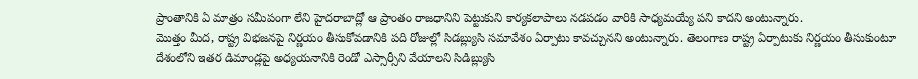ప్రాంతానికి ఏ మాత్రం సమీపంగా లేని హైదరాబాద్లో ఆ ప్రాంతం రాజధానిని పెట్టుకుని కార్యకలాపాలు నడపడం వారికి సాధ్యమయ్యే పని కాదని అంటున్నారు.
మొత్తం మీద, రాష్ట్ర విభజనపై నిర్ణయం తీసుకోవడానికి పది రోజుల్లో సిడబ్ల్యుసి సమావేశం ఏర్పాటు కావచ్చునని అంటున్నారు. తెలంగాణ రాష్ట్ర ఏర్పాటుకు నిర్ణయం తీసుకుంటూ దేశంలోని ఇతర డిమాండ్లపై అధ్యయనానికి రెండో ఎస్సార్సీని వేయాలని సిడిబ్ల్యుసి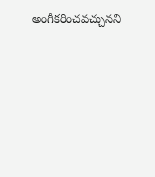అంగీకరించవచ్చునని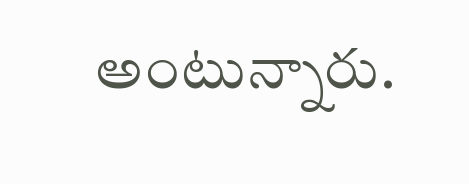అంటున్నారు.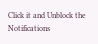Click it and Unblock the Notifications